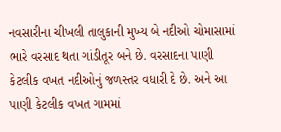નવસારીના ચીખલી તાલુકાની મુખ્ય બે નદીઓ ચોમાસામાં ભારે વરસાદ થતા ગાંડીતૂર બને છે. વરસાદના પાણી કેટલીક વખત નદીઓનું જળસ્તર વધારી દે છે. અને આ પાણી કેટલીક વખત ગામમાં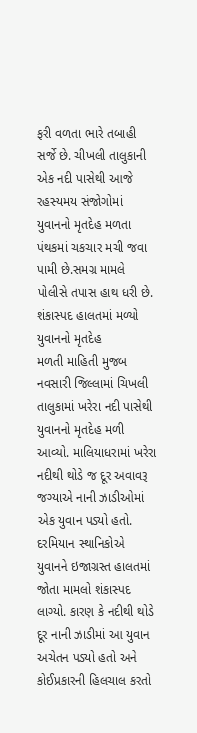ફરી વળતા ભારે તબાહી સર્જે છે. ચીખલી તાલુકાની એક નદી પાસેથી આજે રહસ્યમય સંજોગોમાં યુવાનનો મૃતદેહ મળતા પંથકમાં ચકચાર મચી જવા પામી છે.સમગ્ર મામલે પોલીસે તપાસ હાથ ધરી છે.
શંકાસ્પદ હાલતમાં મળ્યો યુવાનનો મૃતદેહ
મળતી માહિતી મુજબ નવસારી જિલ્લામાં ચિખલી તાલુકામાં ખરેરા નદી પાસેથી યુવાનનો મૃતદેહ મળી આવ્યો. માલિયાધરામાં ખરેરા નદીથી થોડે જ દૂર અવાવરૂ જગ્યાએ નાની ઝાડીઓમાં એક યુવાન પડ્યો હતો. દરમિયાન સ્થાનિકોએ યુવાનને ઇજાગ્રસ્ત હાલતમાં જોતા મામલો શંકાસ્પદ લાગ્યો. કારણ કે નદીથી થોડે દૂર નાની ઝાડીમાં આ યુવાન અચેતન પડ્યો હતો અને કોઈપ્રકારની હિલચાલ કરતો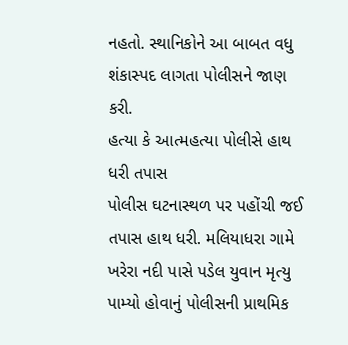નહતો. સ્થાનિકોને આ બાબત વધુ શંકાસ્પદ લાગતા પોલીસને જાણ કરી.
હત્યા કે આત્મહત્યા પોલીસે હાથ ધરી તપાસ
પોલીસ ઘટનાસ્થળ પર પહોંચી જઈ તપાસ હાથ ધરી. મલિયાધરા ગામે ખરેરા નદી પાસે પડેલ યુવાન મૃત્યુ પામ્યો હોવાનું પોલીસની પ્રાથમિક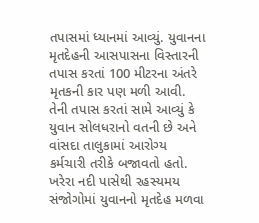તપાસમાં ધ્યાનમાં આવ્યું. યુવાનના મૃતદેહની આસપાસના વિસ્તારની તપાસ કરતાં 100 મીટરના અંતરે મૃતકની કાર પણ મળી આવી. તેની તપાસ કરતાં સામે આવ્યું કે યુવાન સોલધરાનો વતની છે અને વાંસદા તાલુકામાં આરોગ્ય કર્મચારી તરીકે બજાવતો હતો. ખરેરા નદી પાસેથી રહસ્યમય સંજોગોમાં યુવાનનો મૃતદેહ મળવા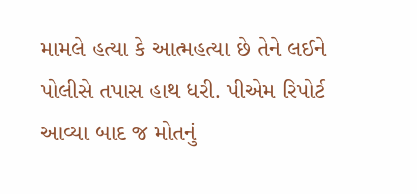મામલે હત્યા કે આત્મહત્યા છે તેને લઈને પોલીસે તપાસ હાથ ધરી. પીએમ રિપોર્ટ આવ્યા બાદ જ મોતનું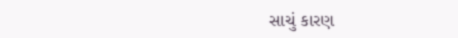સાચું કારણ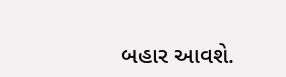બહાર આવશે.